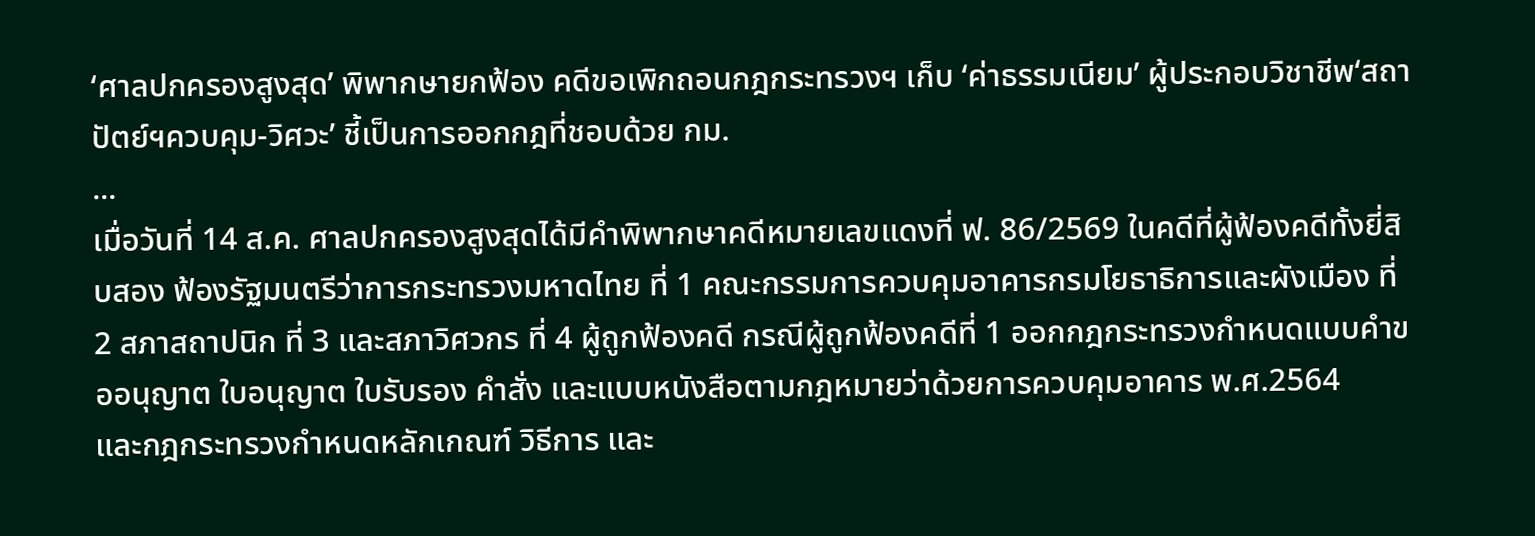‘ศาลปกครองสูงสุด’ พิพากษายกฟ้อง คดีขอเพิกถอนกฎกระทรวงฯ เก็บ ‘ค่าธรรมเนียม’ ผู้ประกอบวิชาชีพ‘สถาปัตย์ฯควบคุม-วิศวะ’ ชี้เป็นการออกกฎที่ชอบด้วย กม.
...
เมื่อวันที่ 14 ส.ค. ศาลปกครองสูงสุดได้มีคําพิพากษาคดีหมายเลขแดงที่ ฟ. 86/2569 ในคดีที่ผู้ฟ้องคดีทั้งยี่สิบสอง ฟ้องรัฐมนตรีว่าการกระทรวงมหาดไทย ที่ 1 คณะกรรมการควบคุมอาคารกรมโยธาธิการและผังเมือง ที่ 2 สภาสถาปนิก ที่ 3 และสภาวิศวกร ที่ 4 ผู้ถูกฟ้องคดี กรณีผู้ถูกฟ้องคดีที่ 1 ออกกฎกระทรวงกำหนดแบบคําขออนุญาต ใบอนุญาต ใบรับรอง คำสั่ง และแบบหนังสือตามกฎหมายว่าด้วยการควบคุมอาคาร พ.ศ.2564
และกฎกระทรวงกำหนดหลักเกณฑ์ วิธีการ และ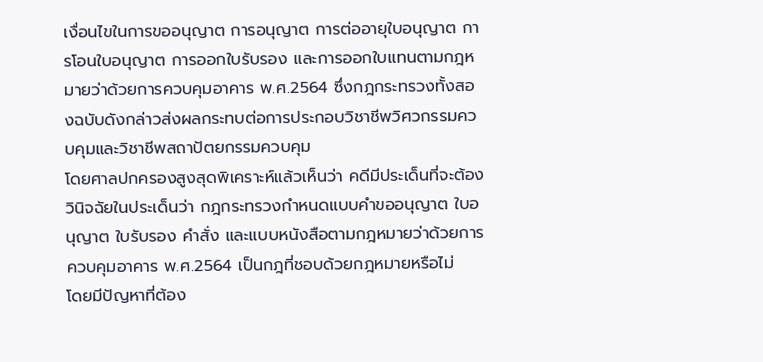เงื่อนไขในการขออนุญาต การอนุญาต การต่ออายุใบอนุญาต การโอนใบอนุญาต การออกใบรับรอง และการออกใบแทนตามกฎหมายว่าด้วยการควบคุมอาคาร พ.ศ.2564 ซึ่งกฎกระทรวงทั้งสองฉบับดังกล่าวส่งผลกระทบต่อการประกอบวิชาชีพวิศวกรรมควบคุมและวิชาชีพสถาปัตยกรรมควบคุม
โดยศาลปกครองสูงสุดพิเคราะห์แล้วเห็นว่า คดีมีประเด็นที่จะต้องวินิจฉัยในประเด็นว่า กฎกระทรวงกำหนดแบบคําขออนุญาต ใบอนุญาต ใบรับรอง คําสั่ง และแบบหนังสือตามกฎหมายว่าด้วยการควบคุมอาคาร พ.ศ.2564 เป็นกฎที่ชอบด้วยกฎหมายหรือไม่
โดยมีปัญหาที่ต้อง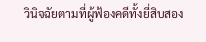วินิจฉัยตามที่ผู้ฟ้องคดีทั้งยี่สิบสอง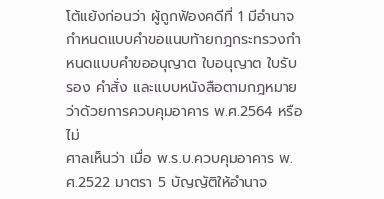โต้แย้งก่อนว่า ผู้ถูกฟ้องคดีที่ 1 มีอำนาจกำหนดแบบคําขอแนบท้ายกฎกระทรวงกำหนดแบบคําขออนุญาต ใบอนุญาต ใบรับรอง คำสั่ง และแบบหนังสือตามกฎหมายว่าด้วยการควบคุมอาคาร พ.ศ.2564 หรือไม่
ศาลเห็นว่า เมื่อ พ.ร.บ.ควบคุมอาคาร พ.ศ.2522 มาตรา 5 บัญญัติให้อำนาจ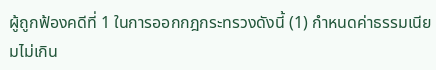ผู้ถูกฟ้องคดีที่ 1 ในการออกกฎกระทรวงดังนี้ (1) กำหนดค่าธรรมเนียมไม่เกิน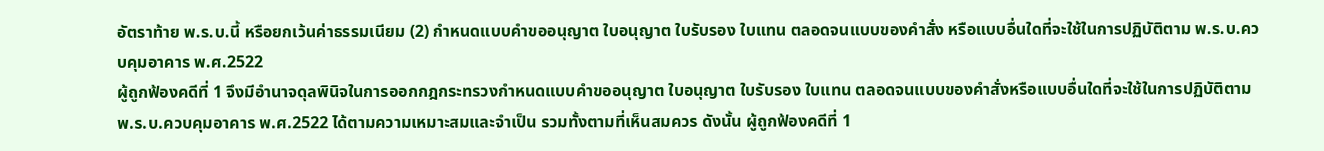อัตราท้าย พ.ร.บ.นี้ หรือยกเว้นค่าธรรมเนียม (2) กำหนดแบบคําขออนุญาต ใบอนุญาต ใบรับรอง ใบแทน ตลอดจนแบบของคำสั่ง หรือแบบอื่นใดที่จะใช้ในการปฏิบัติตาม พ.ร.บ.ควบคุมอาคาร พ.ศ.2522
ผู้ถูกฟ้องคดีที่ 1 จึงมีอำนาจดุลพินิจในการออกกฎกระทรวงกำหนดแบบคําขออนุญาต ใบอนุญาต ใบรับรอง ใบแทน ตลอดจนแบบของคำสั่งหรือแบบอื่นใดที่จะใช้ในการปฏิบัติตาม พ.ร.บ.ควบคุมอาคาร พ.ศ.2522 ได้ตามความเหมาะสมและจําเป็น รวมทั้งตามที่เห็นสมควร ดังนั้น ผู้ถูกฟ้องคดีที่ 1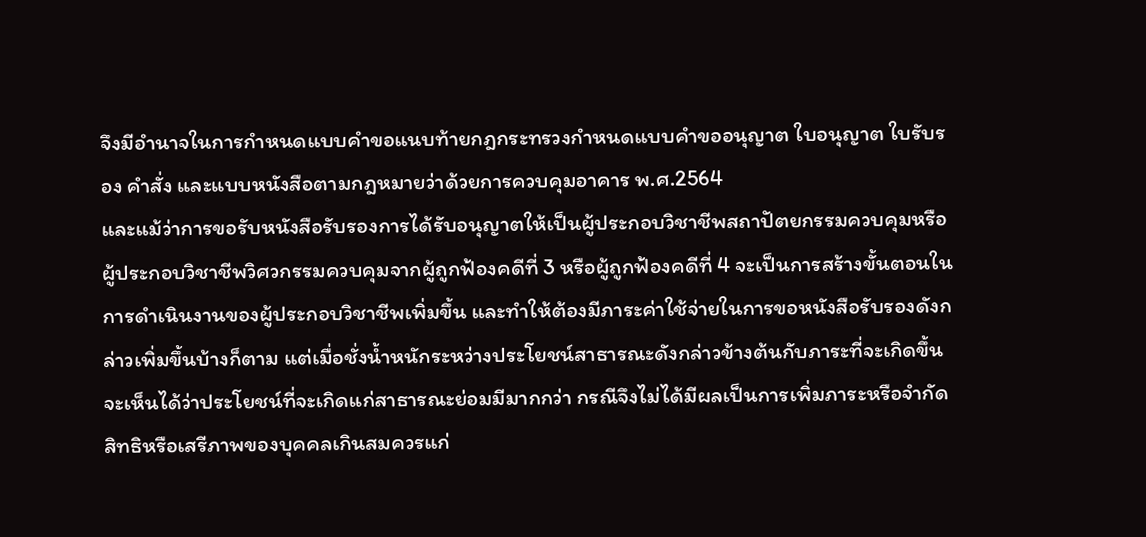จึงมีอำนาจในการกำหนดแบบคําขอแนบท้ายกฎกระทรวงกำหนดแบบคําขออนุญาต ใบอนุญาต ใบรับรอง คำสั่ง และแบบหนังสือตามกฎหมายว่าด้วยการควบคุมอาคาร พ.ศ.2564
และแม้ว่าการขอรับหนังสือรับรองการได้รับอนุญาตให้เป็นผู้ประกอบวิชาชีพสถาปัตยกรรมควบคุมหรือผู้ประกอบวิชาชีพวิศวกรรมควบคุมจากผู้ถูกฟ้องคดีที่ 3 หรือผู้ถูกฟ้องคดีที่ 4 จะเป็นการสร้างขั้นตอนในการดําเนินงานของผู้ประกอบวิชาชีพเพิ่มขึ้น และทำให้ต้องมีภาระค่าใช้จ่ายในการขอหนังสือรับรองดังกล่าวเพิ่มขึ้นบ้างก็ตาม แต่เมื่อชั่งน้ำหนักระหว่างประโยชน์สาธารณะดังกล่าวข้างต้นกับภาระที่จะเกิดขึ้น จะเห็นได้ว่าประโยชน์ที่จะเกิดแก่สาธารณะย่อมมีมากกว่า กรณีจึงไม่ได้มีผลเป็นการเพิ่มภาระหรือจํากัดสิทธิหรือเสรีภาพของบุคคลเกินสมควรแก่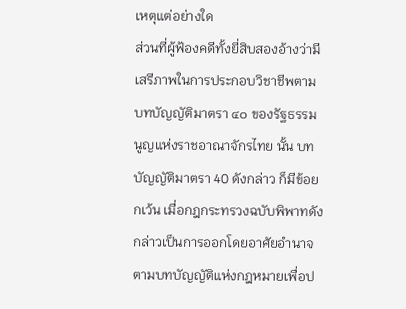เหตุแต่อย่างใด
ส่วนที่ผู้ฟ้องคดีทั้งยี่สิบสองอ้างว่ามีเสรีภาพในการประกอบวิชาชีพตามบทบัญญัติมาตรา ๔๐ ของรัฐธรรมนูญแห่งราชอาณาจักรไทย นั้น บทบัญญัติมาตรา 40 ดังกล่าว ก็มีข้อยกเว้น เมื่อกฎกระทรวงฉบับพิพาทดังกล่าวเป็นการออกโดยอาศัยอำนาจตามบทบัญญัติแห่งกฎหมายเพื่อป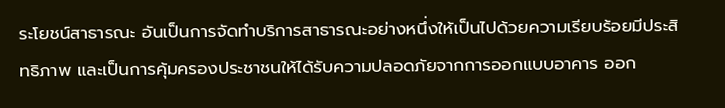ระโยชน์สาธารณะ อันเป็นการจัดทำบริการสาธารณะอย่างหนึ่งให้เป็นไปด้วยความเรียบร้อยมีประสิทธิภาพ และเป็นการคุ้มครองประชาชนให้ได้รับความปลอดภัยจากการออกแบบอาคาร ออก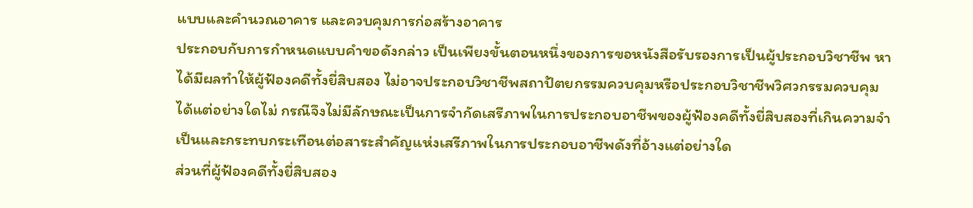แบบและคํานวณอาคาร และควบคุมการก่อสร้างอาคาร
ประกอบกับการกำหนดแบบคําขอดังกล่าว เป็นเพียงขั้นตอนหนึ่งของการขอหนังสือรับรองการเป็นผู้ประกอบวิชาชีพ หาได้มีผลทำให้ผู้ฟ้องคดีทั้งยี่สิบสอง ไม่อาจประกอบวิชาชีพสถาปัตยกรรมควบคุมหรือประกอบวิชาชีพวิศวกรรมควบคุมได้แต่อย่างใดไม่ กรณีจึงไม่มีลักษณะเป็นการจํากัดเสรีภาพในการประกอบอาชีพของผู้ฟ้องคดีทั้งยี่สิบสองที่เกินความจําเป็นและกระทบกระเทือนต่อสาระสําคัญแห่งเสรีภาพในการประกอบอาชีพดังที่อ้างแต่อย่างใด
ส่วนที่ผู้ฟ้องคดีทั้งยี่สิบสอง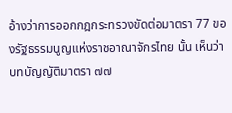อ้างว่าการออกกฎกระทรวงขัดต่อมาตรา 77 ของรัฐธรรมนูญแห่งราชอาณาจักรไทย นั้น เห็นว่า บทบัญญัติมาตรา ๗๗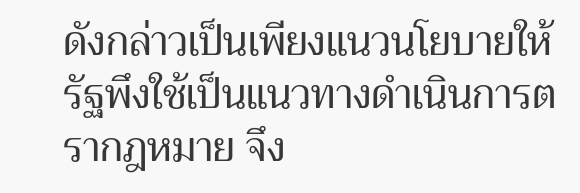ดังกล่าวเป็นเพียงแนวนโยบายให้รัฐพึงใช้เป็นแนวทางดำเนินการตรากฎหมาย จึง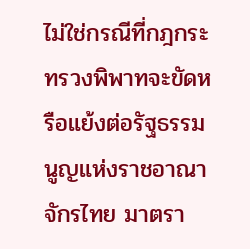ไม่ใช่กรณีที่กฎกระทรวงพิพาทจะขัดหรือแย้งต่อรัฐธรรมนูญแห่งราชอาณาจักรไทย มาตรา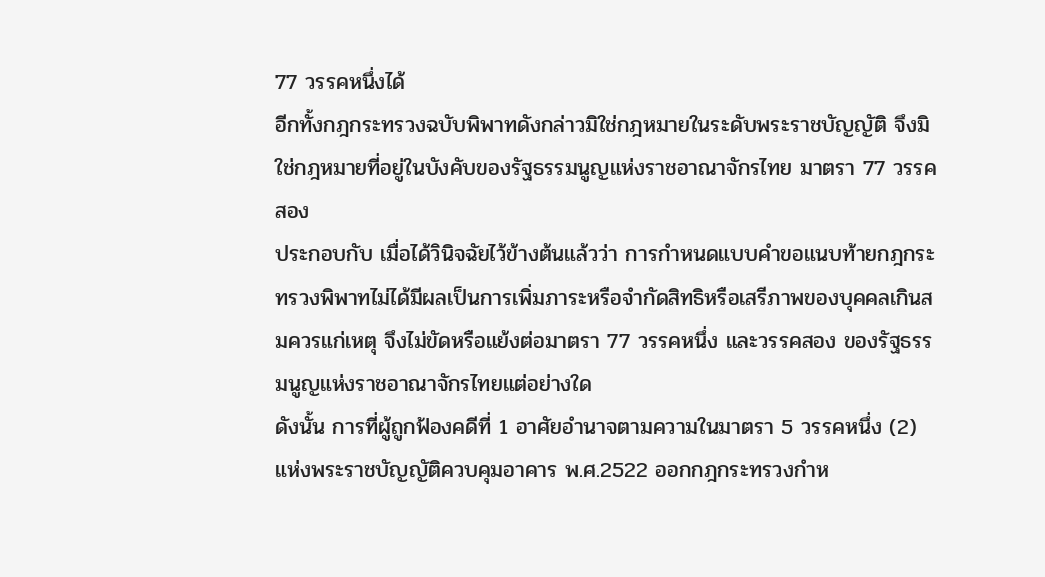77 วรรคหนึ่งได้
อีกทั้งกฎกระทรวงฉบับพิพาทดังกล่าวมิใช่กฎหมายในระดับพระราชบัญญัติ จึงมิใช่กฎหมายที่อยู่ในบังคับของรัฐธรรมนูญแห่งราชอาณาจักรไทย มาตรา 77 วรรคสอง
ประกอบกับ เมื่อได้วินิจฉัยไว้ข้างต้นแล้วว่า การกำหนดแบบคําขอแนบท้ายกฎกระทรวงพิพาทไม่ได้มีผลเป็นการเพิ่มภาระหรือจํากัดสิทธิหรือเสรีภาพของบุคคลเกินสมควรแก่เหตุ จึงไม่ขัดหรือแย้งต่อมาตรา 77 วรรคหนึ่ง และวรรคสอง ของรัฐธรรมนูญแห่งราชอาณาจักรไทยแต่อย่างใด
ดังนั้น การที่ผู้ถูกฟ้องคดีที่ 1 อาศัยอำนาจตามความในมาตรา 5 วรรคหนึ่ง (2) แห่งพระราชบัญญัติควบคุมอาคาร พ.ศ.2522 ออกกฎกระทรวงกำห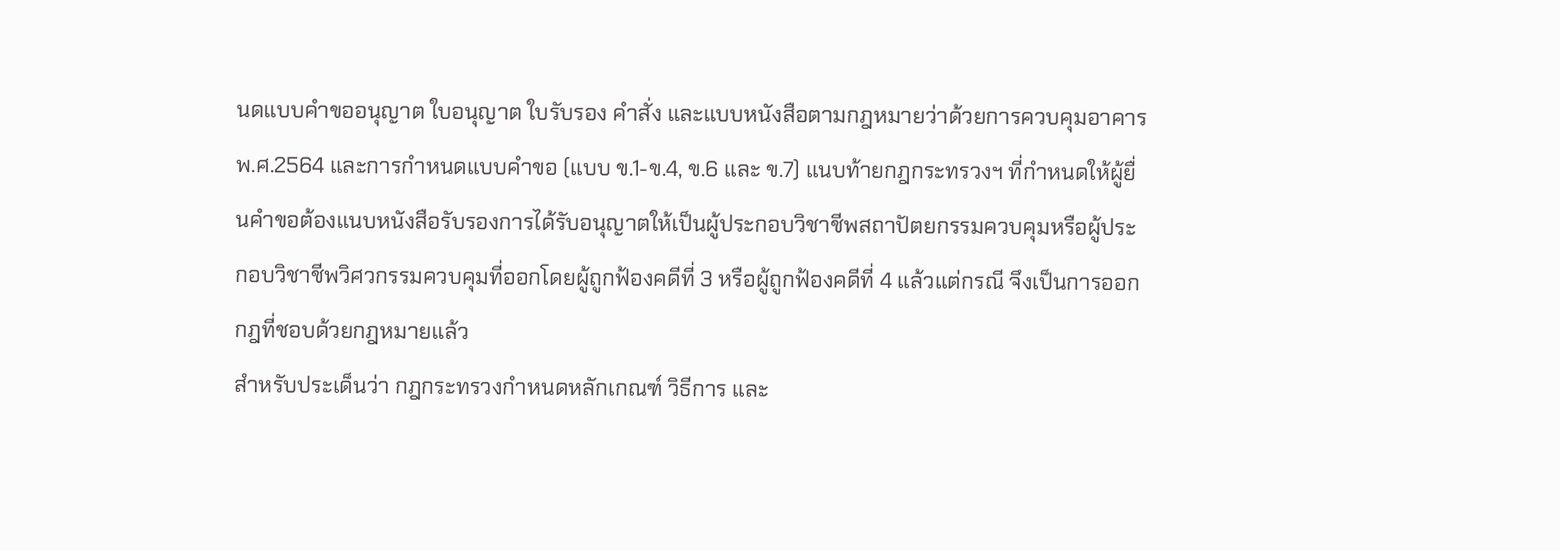นดแบบคําขออนุญาต ใบอนุญาต ใบรับรอง คำสั่ง และแบบหนังสือตามกฎหมายว่าด้วยการควบคุมอาคาร พ.ศ.2564 และการกำหนดแบบคําขอ (แบบ ข.1-ข.4, ข.6 และ ข.7) แนบท้ายกฎกระทรวงฯ ที่กําหนดให้ผู้ยื่นคําขอต้องแนบหนังสือรับรองการได้รับอนุญาตให้เป็นผู้ประกอบวิชาชีพสถาปัตยกรรมควบคุมหรือผู้ประกอบวิชาชีพวิศวกรรมควบคุมที่ออกโดยผู้ถูกฟ้องคดีที่ 3 หรือผู้ถูกฟ้องคดีที่ 4 แล้วแต่กรณี จึงเป็นการออกกฎที่ชอบด้วยกฎหมายแล้ว
สำหรับประเด็นว่า กฎกระทรวงกำหนดหลักเกณฑ์ วิธีการ และ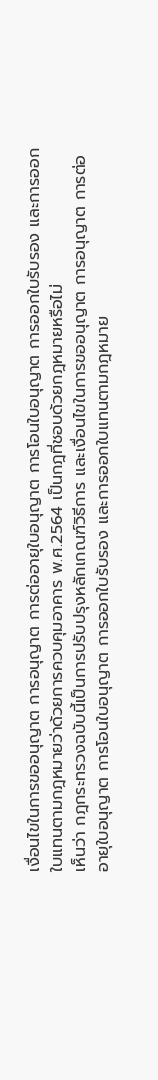เงื่อนไขในการขออนุญาต การอนุญาต การต่ออายุใบอนุญาต การโอนใบอนุญาต การออกใบรับรอง และการออกใบแทนตามกฎหมายว่าด้วยการควบคุมอาคาร พ.ศ.2564 เป็นกฎที่ชอบด้วยกฎหมายหรือไม่
เห็นว่า กฎกระทรวงฉบับนี้เป็นการปรับปรุงหลักเกณฑ์วิธีการ และเงื่อนไขในการขออนุญาต การอนุญาต การต่ออายุใบอนุญาต การโอนใบอนุญาต การออกใบรับรอง และการออกใบแทนตามกฎหมาย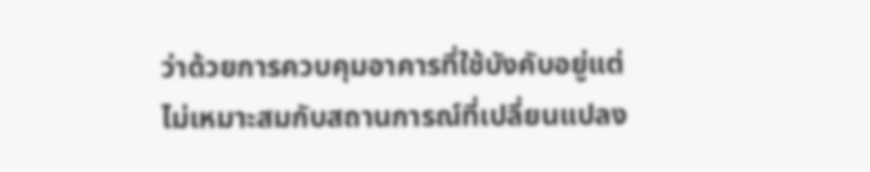ว่าด้วยการควบคุมอาคารที่ใช้บังคับอยู่แต่ไม่เหมาะสมกับสถานการณ์ที่เปลี่ยนแปลง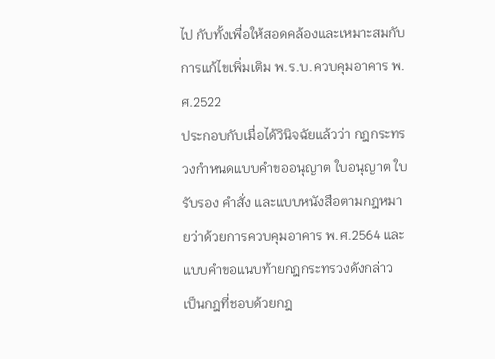ไป กับทั้งเพื่อให้สอดคล้องและเหมาะสมกับการแก้ไขเพิ่มเติม พ.ร.บ.ควบคุมอาคาร พ.ศ.2522
ประกอบกับเมื่อได้วินิจฉัยแล้วว่า กฎกระทรวงกำหนดแบบคําขออนุญาต ใบอนุญาต ใบรับรอง คำสั่ง และแบบหนังสือตามกฎหมายว่าด้วยการควบคุมอาคาร พ.ศ.2564 และแบบคําขอแนบท้ายกฎกระทรวงดังกล่าว เป็นกฎที่ชอบด้วยกฎ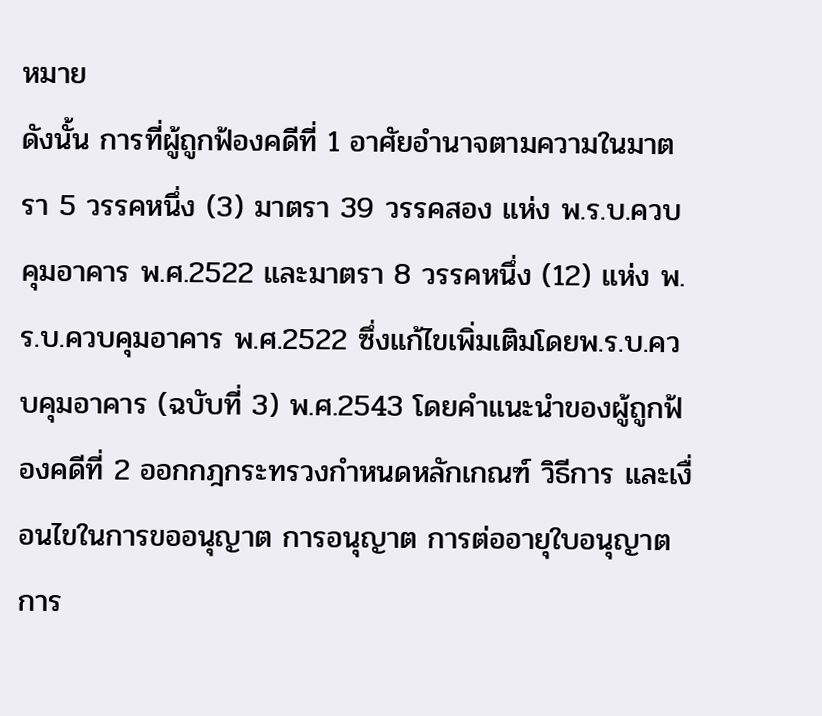หมาย
ดังนั้น การที่ผู้ถูกฟ้องคดีที่ 1 อาศัยอำนาจตามความในมาตรา 5 วรรคหนึ่ง (3) มาตรา 39 วรรคสอง แห่ง พ.ร.บ.ควบคุมอาคาร พ.ศ.2522 และมาตรา 8 วรรคหนึ่ง (12) แห่ง พ.ร.บ.ควบคุมอาคาร พ.ศ.2522 ซึ่งแก้ไขเพิ่มเติมโดยพ.ร.บ.ควบคุมอาคาร (ฉบับที่ 3) พ.ศ.2543 โดยคำแนะนําของผู้ถูกฟ้องคดีที่ 2 ออกกฎกระทรวงกำหนดหลักเกณฑ์ วิธีการ และเงื่อนไขในการขออนุญาต การอนุญาต การต่ออายุใบอนุญาต การ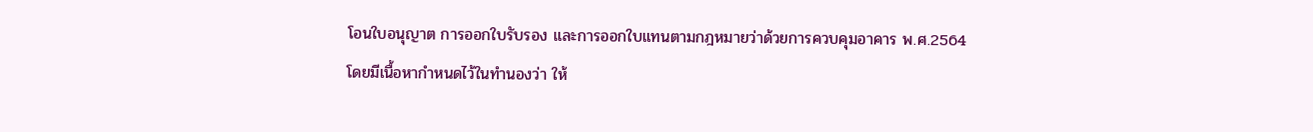โอนใบอนุญาต การออกใบรับรอง และการออกใบแทนตามกฎหมายว่าด้วยการควบคุมอาคาร พ.ศ.2564
โดยมีเนื้อหากำหนดไว้ในทํานองว่า ให้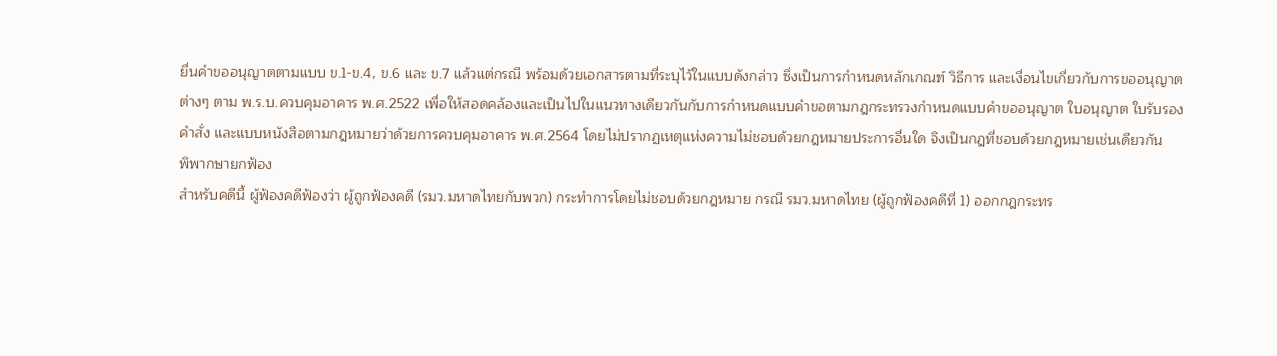ยื่นคําขออนุญาตตามแบบ ข.1-ข.4, ข.6 และ ข.7 แล้วแต่กรณี พร้อมด้วยเอกสารตามที่ระบุไว้ในแบบดังกล่าว ซึ่งเป็นการกำหนดหลักเกณฑ์ วิธีการ และเงื่อนไขเกี่ยวกับการขออนุญาตต่างๆ ตาม พ.ร.บ.ควบคุมอาคาร พ.ศ.2522 เพื่อให้สอดคล้องและเป็นไปในแนวทางเดียวกันกับการกำหนดแบบคําขอตามกฎกระทรวงกำหนดแบบคําขออนุญาต ใบอนุญาต ใบรับรอง คำสั่ง และแบบหนังสือตามกฎหมายว่าด้วยการควบคุมอาคาร พ.ศ.2564 โดยไม่ปรากฏเหตุแห่งความไม่ชอบด้วยกฎหมายประการอื่นใด จึงเป็นกฎที่ชอบด้วยกฎหมายเช่นเดียวกัน
พิพากษายกฟ้อง
สำหรับคดีนี้ ผู้ฟ้องคดีฟ้องว่า ผู้ถูกฟ้องคดี (รมว.มหาดไทยกับพวก) กระทำการโดยไม่ชอบด้วยกฎหมาย กรณี รมว.มหาดไทย (ผู้ถูกฟ้องคดีที่ 1) ออกกฎกระทร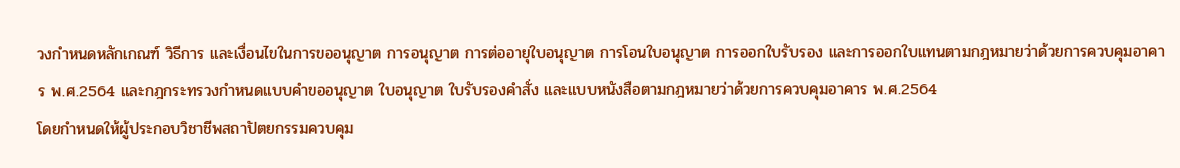วงกำหนดหลักเกณฑ์ วิธีการ และเงื่อนไขในการขออนุญาต การอนุญาต การต่ออายุใบอนุญาต การโอนใบอนุญาต การออกใบรับรอง และการออกใบแทนตามกฎหมายว่าด้วยการควบคุมอาคาร พ.ศ.2564 และกฎกระทรวงกำหนดแบบคำขออนุญาต ใบอนุญาต ใบรับรองคำสั่ง และแบบหนังสือตามกฎหมายว่าด้วยการควบคุมอาคาร พ.ศ.2564
โดยกำหนดให้ผู้ประกอบวิชาชีพสถาปัตยกรรมควบคุม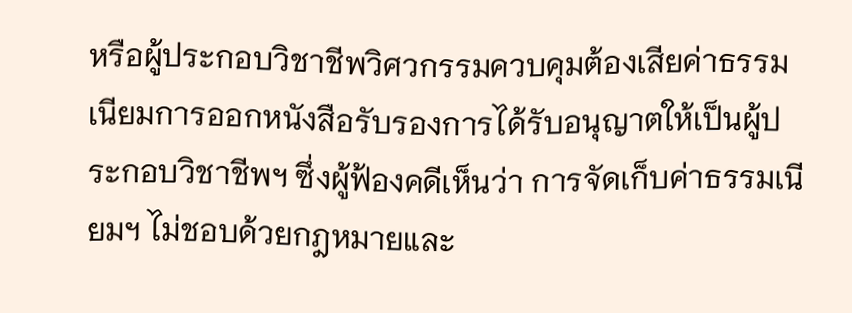หรือผู้ประกอบวิชาชีพวิศวกรรมควบคุมต้องเสียค่าธรรมเนียมการออกหนังสือรับรองการได้รับอนุญาตให้เป็นผู้ประกอบวิชาชีพฯ ซึ่งผู้ฟ้องคดีเห็นว่า การจัดเก็บค่าธรรมเนียมฯ ไม่ชอบด้วยกฎหมายและ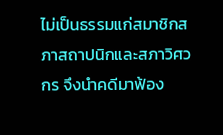ไม่เป็นธรรมแก่สมาชิกสภาสถาปนิกและสภาวิศวกร จึงนำคดีมาฟ้อง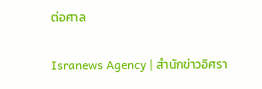ต่อศาล

Isranews Agency | สำนักข่าวอิศรา